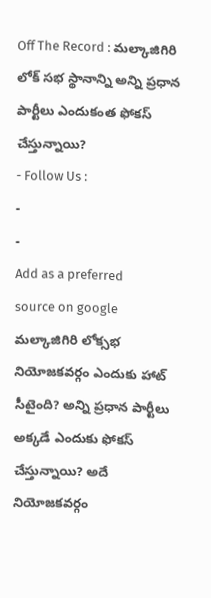Off The Record : మల్కాజిగిరి లోక్ సభ స్థానాన్ని అన్ని ప్రధాన పార్టీలు ఎందుకంత ఫోకస్ చేస్తున్నాయి?
- Follow Us :
-
-
Add as a preferred
source on google
మల్కాజిగిరి లోక్సభ నియోజకవర్గం ఎందుకు హాట్ సీటైంది? అన్ని ప్రధాన పార్టీలు అక్కడే ఎందుకు ఫోకస్ చేస్తున్నాయి? అదే నియోజకవర్గం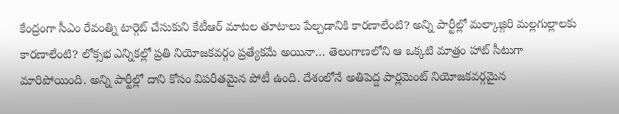కేంద్రంగా సీఎం రేవంత్ని టార్గెట్ చేసుకుని కేటీఆర్ మాటల తూటాలు పేల్చడానికి కారణాలేంటి? అన్ని పార్టీల్లో మల్కాజ్గిరి మల్లగుల్లాలకు కారణాలేంటి? లోక్సభ ఎన్నికల్లో ప్రతి నియోజకవర్గం ప్రత్యేకమే అయినా… తెలంగాణలోని ఆ ఒక్కటి మాత్రం హాట్ సీటుగా మారిపోయింది. అన్ని పార్టీల్లో దాని కోసం విపరీతమైన పోటీ ఉంది. దేశంలోనే అతిపెద్ద పార్లమెంట్ నియోజకవర్గమైన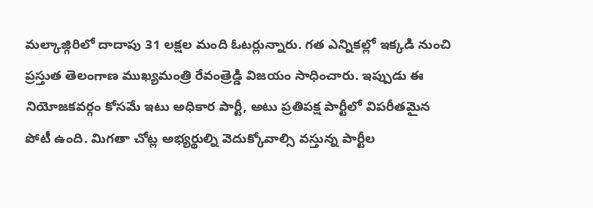మల్కాజ్గిరిలో దాదాపు 31 లక్షల మంది ఓటర్లున్నారు. గత ఎన్నికల్లో ఇక్కడి నుంచి ప్రస్తుత తెలంగాణ ముఖ్యమంత్రి రేవంత్రెడ్డి విజయం సాధించారు. ఇప్పుడు ఈ నియోజకవర్గం కోసమే ఇటు అధికార పార్టీ, అటు ప్రతిపక్ష పార్టీలో విపరీతమైన పోటీ ఉంది. మిగతా చోట్ల అభ్యర్థుల్ని వెదుక్కోవాల్సి వస్తున్న పార్టీల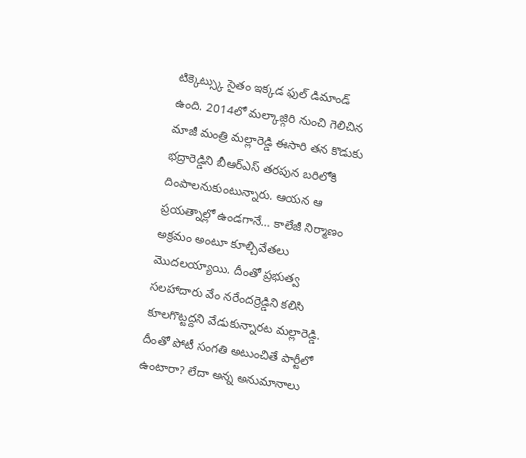టిక్కెట్స్కు సైతం ఇక్కడ ఫుల్ డిమాండ్ ఉంది. 2014లో మల్కాజ్గిరి నుంచి గెలిచిన మాజీ మంత్రి మల్లారెడ్డి ఈసారి తన కొడుకు భద్రారెడ్డిని బీఆర్ఎస్ తరపున బరిలోకి దింపాలనుకుంటున్నారు. ఆయన ఆ ప్రయత్నాల్లో ఉండగానే… కాలేజీ నిర్మాణం అక్రమం అంటూ కూల్చివేతలు మొదలయ్యాయి. దీంతో ప్రభుత్వ సలహాదారు వేం నరేందర్రెడ్డిని కలిసి కూలగొట్టద్దని వేడుకున్నారట మల్లారెడ్డి. దీంతో పోటీ సంగతి అటుంచితే పార్టీలో ఉంటారా? లేదా అన్న అనుమానాలు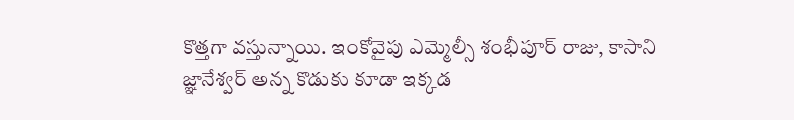కొత్తగా వస్తున్నాయి. ఇంకోవైపు ఎమ్మెల్సీ శంభీపూర్ రాజు, కాసాని జ్ఞానేశ్వర్ అన్న కొడుకు కూడా ఇక్కడ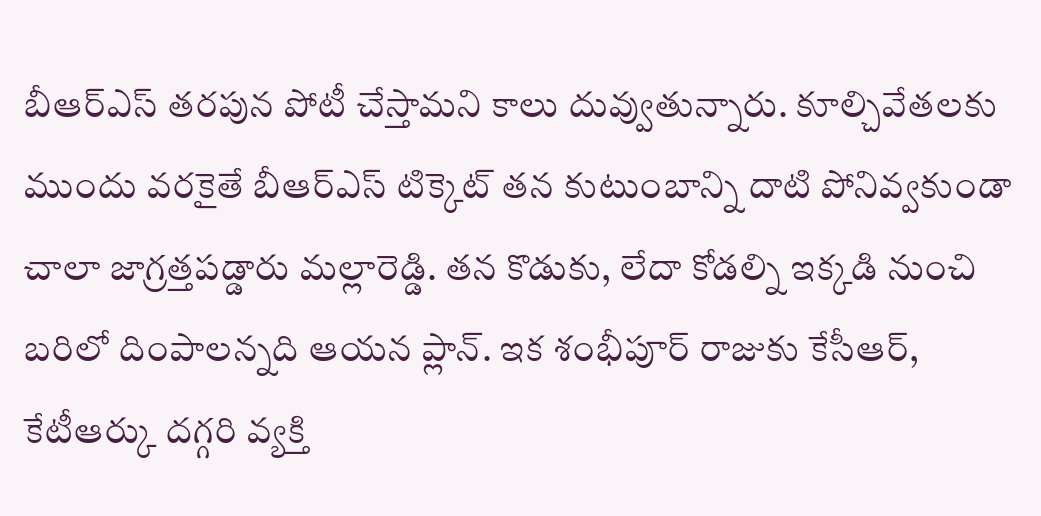బీఆర్ఎస్ తరపున పోటీ చేస్తామని కాలు దువ్వుతున్నారు. కూల్చివేతలకు ముందు వరకైతే బీఆర్ఎస్ టిక్కెట్ తన కుటుంబాన్ని దాటి పోనివ్వకుండా చాలా జాగ్రత్తపడ్డారు మల్లారెడ్డి. తన కొడుకు, లేదా కోడల్ని ఇక్కడి నుంచి బరిలో దింపాలన్నది ఆయన ప్లాన్. ఇక శంభీపూర్ రాజుకు కేసీఆర్, కేటీఆర్కు దగ్గరి వ్యక్తి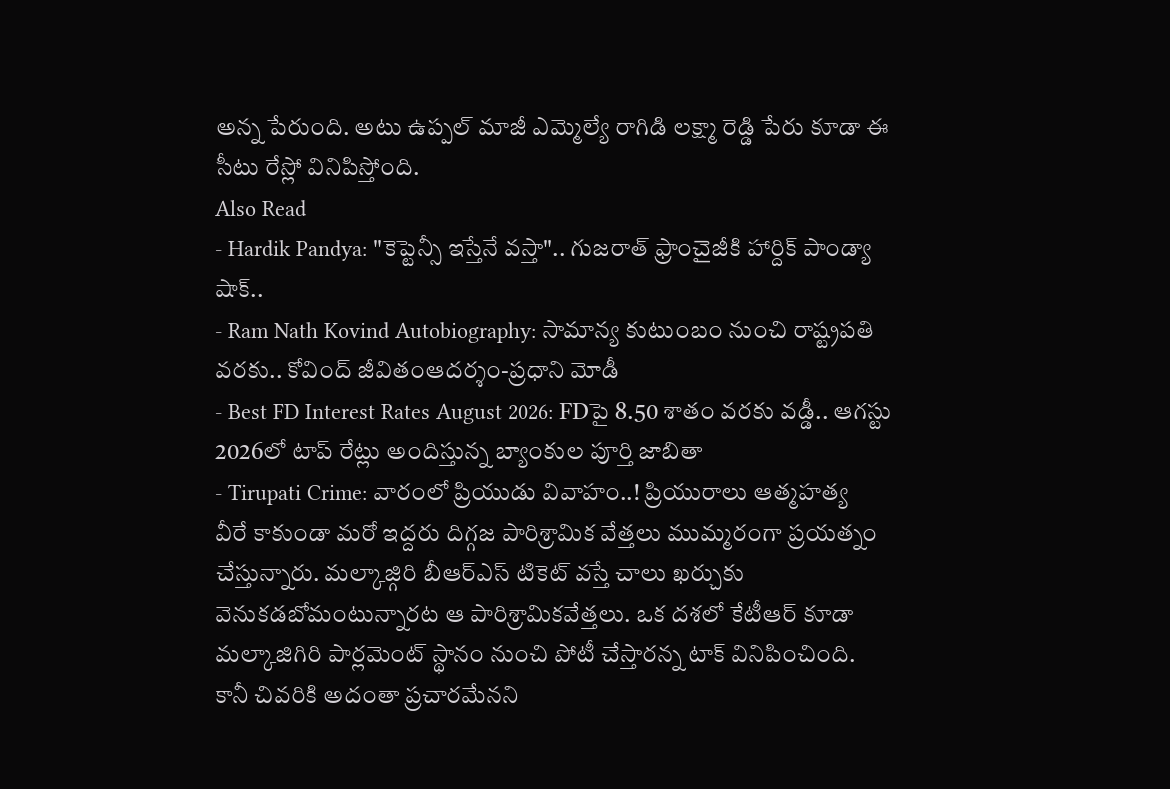అన్న పేరుంది. అటు ఉప్పల్ మాజీ ఎమ్మెల్యే రాగిడి లక్ష్మా రెడ్డి పేరు కూడా ఈ సీటు రేస్లో వినిపిస్తోంది.
Also Read
- Hardik Pandya: "కెప్టెన్సీ ఇస్తేనే వస్తా".. గుజరాత్ ఫ్రాంచైజీకి హార్దిక్ పాండ్యా షాక్..
- Ram Nath Kovind Autobiography: సామాన్య కుటుంబం నుంచి రాష్ట్రపతి వరకు.. కోవింద్ జీవితంఆదర్శం-ప్రధాని మోడీ
- Best FD Interest Rates August 2026: FDపై 8.50 శాతం వరకు వడ్డీ.. ఆగస్టు 2026లో టాప్ రేట్లు అందిస్తున్న బ్యాంకుల పూర్తి జాబితా
- Tirupati Crime: వారంలో ప్రియుడు వివాహం..! ప్రియురాలు ఆత్మహత్య
వీరే కాకుండా మరో ఇద్దరు దిగ్గజ పారిశ్రామిక వేత్తలు ముమ్మరంగా ప్రయత్నం చేస్తున్నారు. మల్కాజ్గిరి బీఆర్ఎస్ టికెట్ వస్తే చాలు ఖర్చుకు వెనుకడబోమంటున్నారట ఆ పారిశ్రామికవేత్తలు. ఒక దశలో కేటీఆర్ కూడా మల్కాజిగిరి పార్లమెంట్ స్థానం నుంచి పోటీ చేస్తారన్న టాక్ వినిపించింది. కానీ చివరికి అదంతా ప్రచారమేనని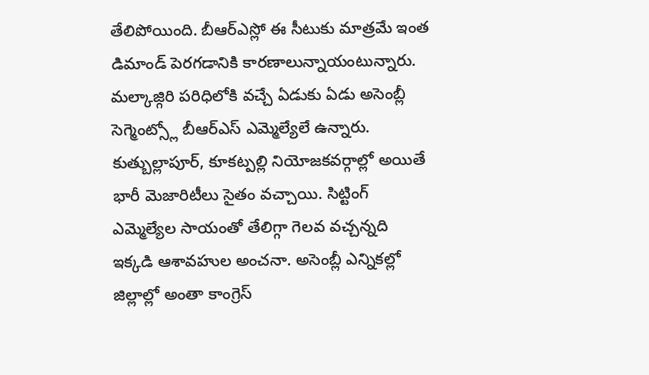తేలిపోయింది. బీఆర్ఎస్లో ఈ సీటుకు మాత్రమే ఇంత డిమాండ్ పెరగడానికి కారణాలున్నాయంటున్నారు. మల్కాజ్గిరి పరిధిలోకి వచ్చే ఏడుకు ఏడు అసెంబ్లీ సెగ్మెంట్స్లో బీఆర్ఎస్ ఎమ్మెల్యేలే ఉన్నారు. కుత్బుల్లాపూర్, కూకట్పల్లి నియోజకవర్గాల్లో అయితే భారీ మెజారిటీలు సైతం వచ్చాయి. సిట్టింగ్ ఎమ్మెల్యేల సాయంతో తేలిగ్గా గెలవ వచ్చన్నది ఇక్కడి ఆశావహుల అంచనా. అసెంబ్లీ ఎన్నికల్లో జిల్లాల్లో అంతా కాంగ్రెస్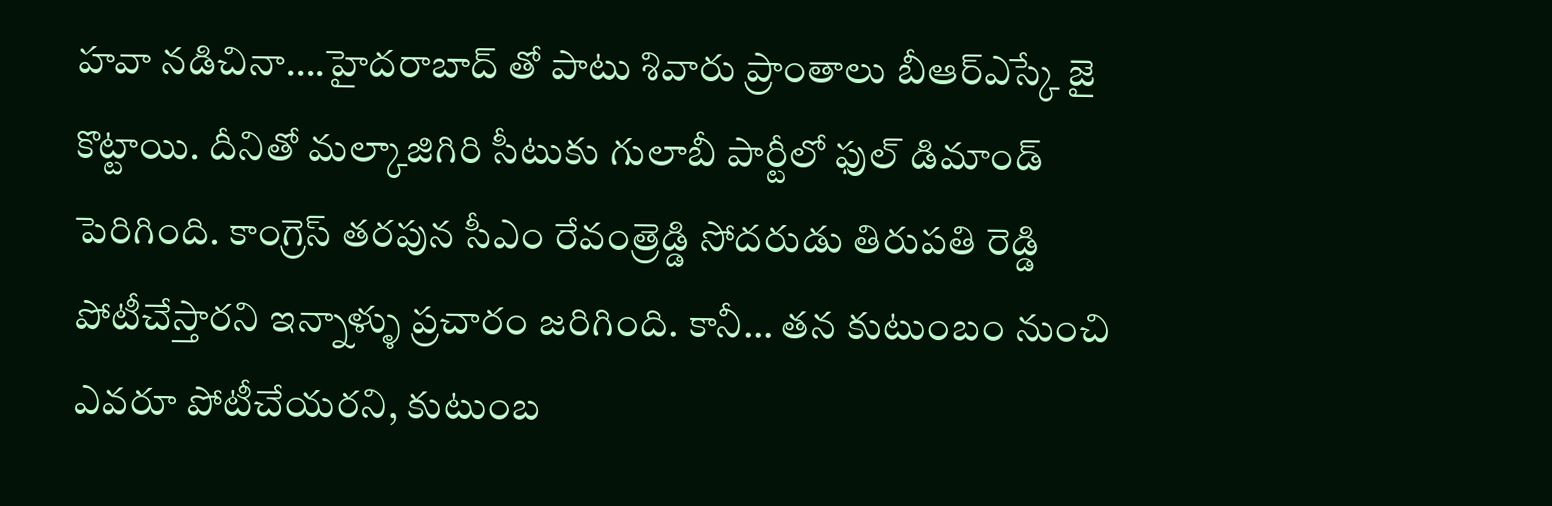హవా నడిచినా….హైదరాబాద్ తో పాటు శివారు ప్రాంతాలు బీఆర్ఎస్కే జై కొట్టాయి. దీనితో మల్కాజిగిరి సీటుకు గులాబీ పార్టీలో ఫుల్ డిమాండ్ పెరిగింది. కాంగ్రెస్ తరపున సీఎం రేవంత్రెడ్డి సోదరుడు తిరుపతి రెడ్డి పోటీచేస్తారని ఇన్నాళ్ళు ప్రచారం జరిగింది. కానీ… తన కుటుంబం నుంచి ఎవరూ పోటీచేయరని, కుటుంబ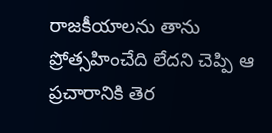రాజకీయాలను తాను ప్రోత్సహించేది లేదని చెప్పి ఆ ప్రచారానికి తెర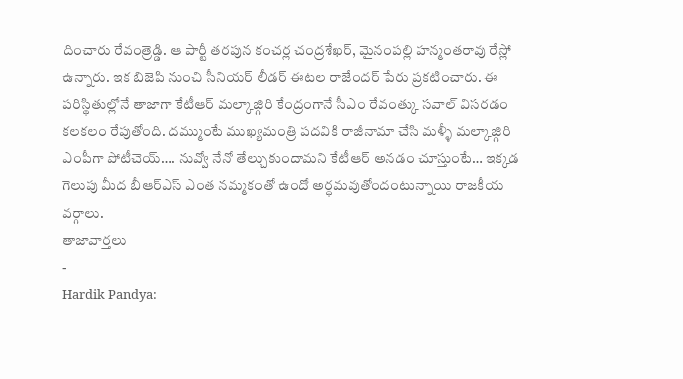దించారు రేవంత్రెడ్డి. ఆ పార్టీ తరపున కంచర్ల చంద్రశేఖర్, మైనంపల్లి హన్మంతరావు రేస్లో ఉన్నారు. ఇక బిజెపి నుంచి సీనియర్ లీడర్ ఈటల రాజేందర్ పేరు ప్రకటించారు. ఈ పరిస్థితుల్లోనే తాజాగా కేటీఆర్ మల్కాజ్గిరి కేంద్రంగానే సీఎం రేవంత్కు సవాల్ విసరడం కలకలం రేపుతోంది. దమ్ముంటే ముఖ్యమంత్రి పదవికి రాజీనామా చేసి మళ్ళీ మల్కాజ్గిరి ఎంపీగా పోటీచెయ్…. నువ్వో నేనో తేల్చుకుందామని కేటీఆర్ అనడం చూస్తుంటే… ఇక్కడ గెలుపు మీద బీఆర్ఎస్ ఎంత నమ్మకంతో ఉందో అర్ధమవుతోందంటున్నాయి రాజకీయ వర్గాలు.
తాజావార్తలు
-
Hardik Pandya: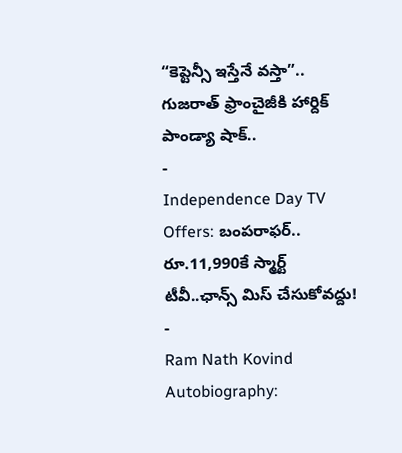“కెప్టెన్సీ ఇస్తేనే వస్తా”.. గుజరాత్ ఫ్రాంచైజీకి హార్దిక్ పాండ్యా షాక్..
-
Independence Day TV Offers: బంపరాఫర్.. రూ.11,990కే స్మార్ట్ టీవీ..ఛాన్స్ మిస్ చేసుకోవద్దు!
-
Ram Nath Kovind Autobiography: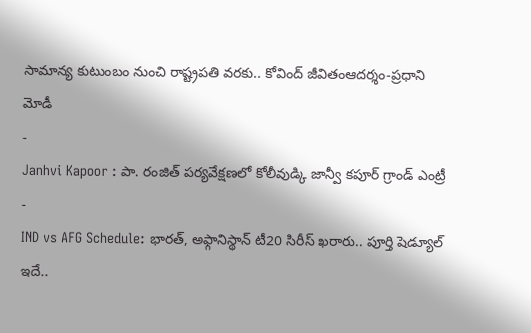సామాన్య కుటుంబం నుంచి రాష్ట్రపతి వరకు.. కోవింద్ జీవితంఆదర్శం-ప్రధాని మోడీ
-
Janhvi Kapoor : పా. రంజిత్ పర్యవేక్షణలో కోలీవుడ్కి జాన్వీ కపూర్ గ్రాండ్ ఎంట్రీ
-
IND vs AFG Schedule: భారత్, అఫ్గానిస్థాన్ టీ20 సిరీస్ ఖరారు.. పూర్తి షెడ్యూల్ ఇదే..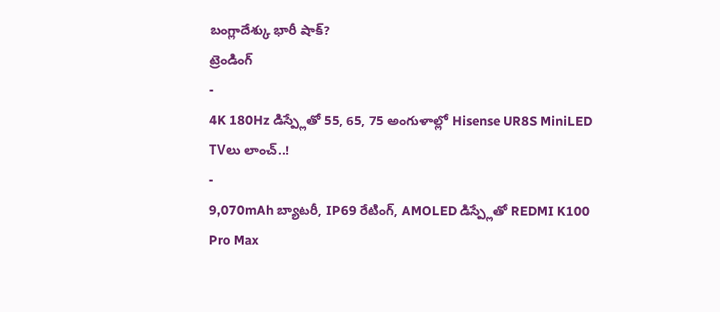బంగ్లాదేశ్కు భారీ షాక్?
ట్రెండింగ్
-
4K 180Hz డిస్ప్లేతో 55, 65, 75 అంగుళాల్లో Hisense UR8S MiniLED TVలు లాంచ్..!
-
9,070mAh బ్యాటరీ, IP69 రేటింగ్, AMOLED డిస్ప్లేతో REDMI K100 Pro Max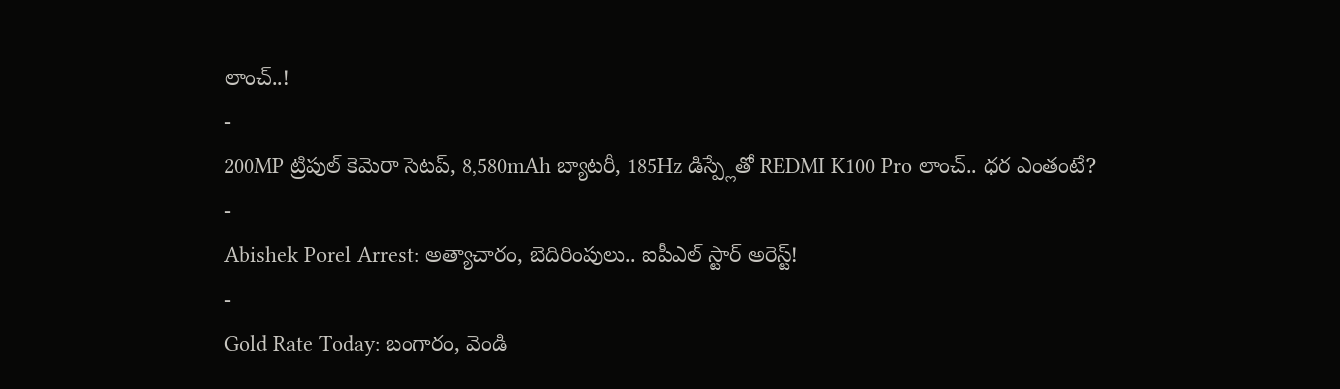లాంచ్..!
-
200MP ట్రిపుల్ కెమెరా సెటప్, 8,580mAh బ్యాటరీ, 185Hz డిస్ప్లేతో REDMI K100 Pro లాంచ్.. ధర ఎంతంటే?
-
Abishek Porel Arrest: అత్యాచారం, బెదిరింపులు.. ఐపీఎల్ స్టార్ అరెస్ట్!
-
Gold Rate Today: బంగారం, వెండి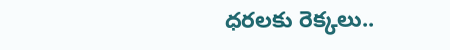ధరలకు రెక్కలు..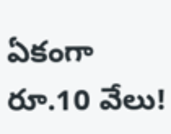ఏకంగా రూ.10 వేలు!